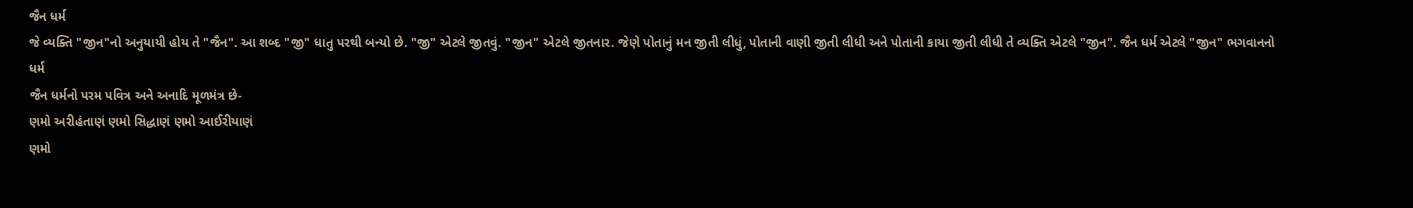જૈન ધર્મ
જે વ્યક્તિ "જીન"નો અનુયાયી હોય તે "જૈન". આ શબ્દ "જી" ધાતુ પરથી બન્યો છે. "જી" એટલે જીતવું. "જીન" એટલે જીતનાર. જેણે પોતાનું મન જીતી લીધું, પોતાની વાણી જીતી લીધી અને પોતાની કાયા જીતી લીધી તે વ્યક્તિ એટલે "જીન". જૈન ધર્મ એટલે "જીન" ભગવાનનો ધર્મ
જૈન ધર્મનો પરમ પવિત્ર અને અનાદિ મૂળમંત્ર છે-
ણમો અરીહંતાણં ણમો સિદ્ધાણં ણમો આઈરીયાણં
ણમો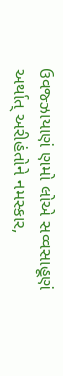ઉવજ્ઝાયાણં ણમો લોએ સવ્વસાહૂણં
અર્થાત્ અરીહંતોને નમસ્કાર,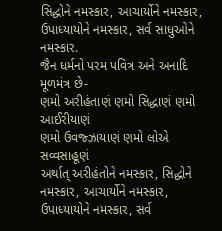સિદ્ધોને નમસ્કાર, આચાર્યોને નમસ્કાર, ઉપાધ્યાયોને નમસ્કાર, સર્વ સાધુઓને નમસ્કાર.
જૈન ધર્મનો પરમ પવિત્ર અને અનાદિ મૂળમંત્ર છે-
ણમો અરીહંતાણં ણમો સિદ્ધાણં ણમો આઈરીયાણં
ણમો ઉવજ્ઝાયાણં ણમો લોએ સવ્વસાહૂણં
અર્થાત્ અરીહંતોને નમસ્કાર, સિદ્ધોને નમસ્કાર, આચાર્યોને નમસ્કાર, ઉપાધ્યાયોને નમસ્કાર, સર્વ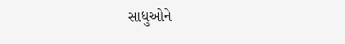સાધુઓને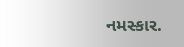નમસ્કાર.